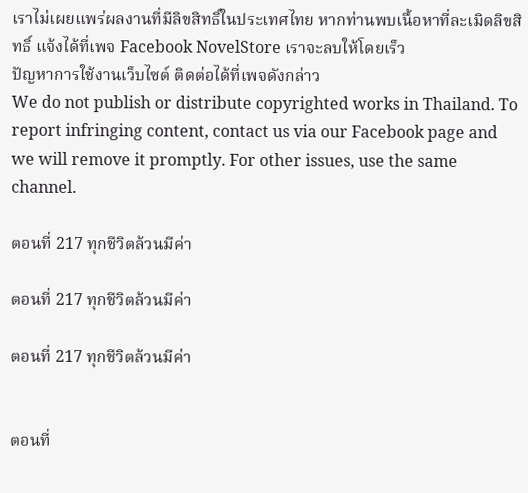เราไม่เผยแพร่ผลงานที่มีลิขสิทธิ์ในประเทศไทย หากท่านพบเนื้อหาที่ละเมิดลิขสิทธิ์ แจ้งได้ที่เพจ Facebook NovelStore เราจะลบให้โดยเร็ว
ปัญหาการใช้งานเว็บไซต์ ติดต่อได้ที่เพจดังกล่าว
We do not publish or distribute copyrighted works in Thailand. To report infringing content, contact us via our Facebook page and we will remove it promptly. For other issues, use the same channel.

ตอนที่ 217 ทุกชีวิตล้วนมีค่า

ตอนที่ 217 ทุกชีวิตล้วนมีค่า

ตอนที่ 217 ทุกชีวิตล้วนมีค่า


ตอนที่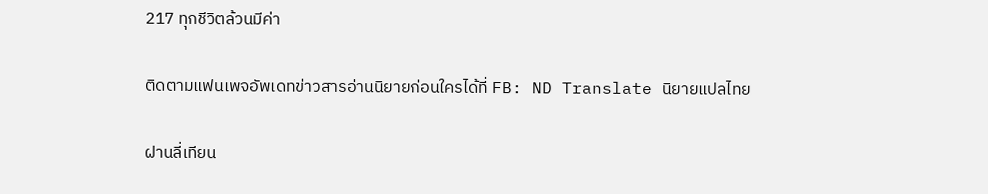217 ทุกชีวิตล้วนมีค่า

ติดตามแฟนเพจอัพเดทข่าวสารอ่านนิยายก่อนใครได้ที่ FB: ND Translate นิยายแปลไทย

ฝานลี่เทียน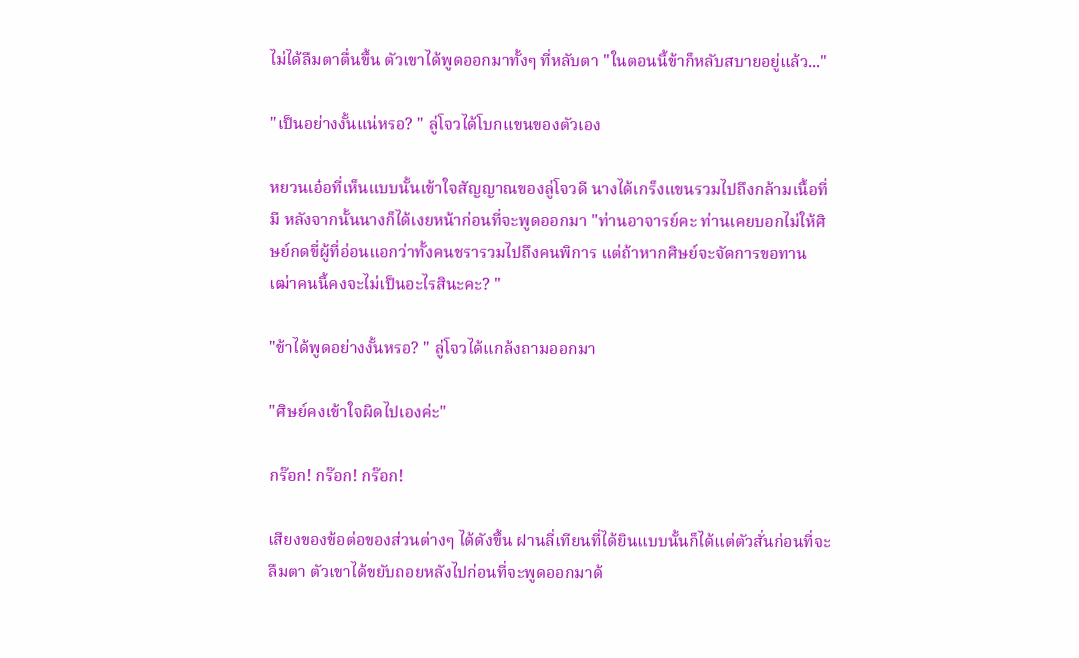ไม่ได้ลืมตาตื่นขึ้น ตัวเขาได้พูดออกมาทั้งๆ ที่หลับตา "ในตอนนี้ข้าก็หลับสบายอยู่แล้ว..."

"เป็นอย่างงั้นแน่หรอ? " ลู่โจวได้โบกแขนของตัวเอง

หยวนเอ๋อที่เห็นแบบนั้นเข้าใจสัญญาณของลู่โจวดี นางได้เกร็งแขนรวมไปถึงกล้ามเนื้อที่มี หลังจากนั้นนางก็ได้เงยหน้าก่อนที่จะพูดออกมา "ท่านอาจารย์คะ ท่านเคยบอกไม่ให้ศิษย์กดขี่ผู้ที่อ่อนแอกว่าทั้งคนชรารวมไปถึงคนพิการ แต่ถ้าหากศิษย์จะจัดการขอทานเฒ่าคนนี้คงจะไม่เป็นอะไรสินะคะ? "

"ข้าได้พูดอย่างงั้นหรอ? " ลู่โจวได้แกล้งถามออกมา

"ศิษย์คงเข้าใจผิดไปเองค่ะ"

กร๊อก! กร๊อก! กร๊อก!

เสียงของข้อต่อของส่วนต่างๆ ได้ดังขึ้น ฝานลี่เทียนที่ได้ยินแบบนั้นก็ได้แต่ตัวสั่นก่อนที่จะลืมตา ตัวเขาได้ขยับถอยหลังไปก่อนที่จะพูดออกมาด้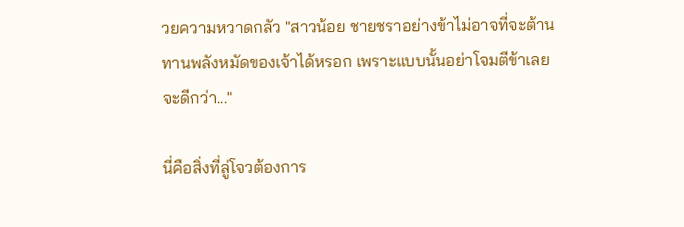วยความหวาดกลัว "สาวน้อย ชายชราอย่างข้าไม่อาจที่จะต้านทานพลังหมัดของเจ้าได้หรอก เพราะแบบนั้นอย่าโจมตีข้าเลยจะดีกว่า..."

นี่คือสิ่งที่ลู่โจวต้องการ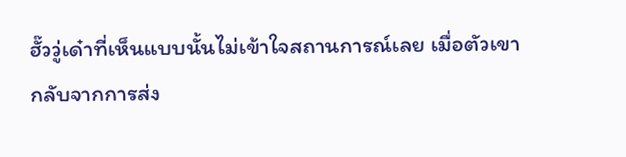ฮั๊ววู่เด๋าที่เห็นแบบนั้นไม่เข้าใจสถานการณ์เลย เมื่อตัวเขากลับจากการส่ง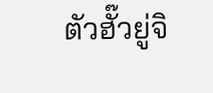ตัวฮั๊วยู่จิ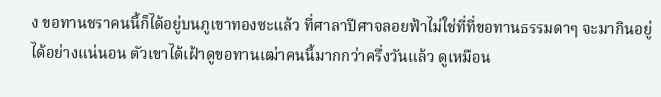ง ขอทานชราคนนี้ก็ได้อยู่บนภูเขาทองซะแล้ว ที่ศาลาปีศาจลอยฟ้าไม่ใช่ที่ที่ขอทานธรรมดาๆ จะมากินอยู่ได้อย่างแน่นอน ตัวเขาได้เฝ้าดูขอทานเฒ่าคนนี้มากกว่าครึ่งวันแล้ว ดูเหมือน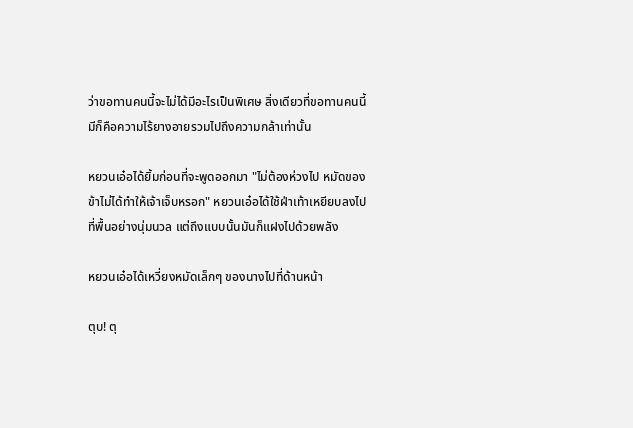ว่าขอทานคนนี้จะไม่ได้มีอะไรเป็นพิเศษ สิ่งเดียวที่ขอทานคนนี้มีก็คือความไร้ยางอายรวมไปถึงความกล้าเท่านั้น

หยวนเอ๋อได้ยิ้มก่อนที่จะพูดออกมา "ไม่ต้องห่วงไป หมัดของข้าไม่ได้ทำให้เจ้าเจ็บหรอก" หยวนเอ๋อได้ใช้ฝ่าเท้าเหยียบลงไปที่พื้นอย่างนุ่มนวล แต่ถึงแบบนั้นมันก็แฝงไปด้วยพลัง

หยวนเอ๋อได้เหวี่ยงหมัดเล็กๆ ของนางไปที่ด้านหน้า

ตุบ! ตุ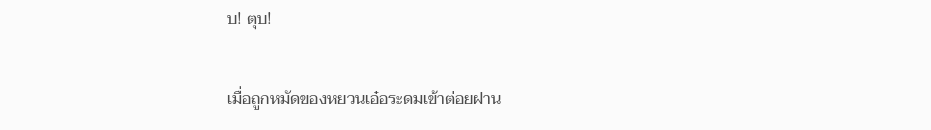บ! ตุบ!

เมื่อถูกหมัดของหยวนเอ๋อระดมเข้าต่อยฝาน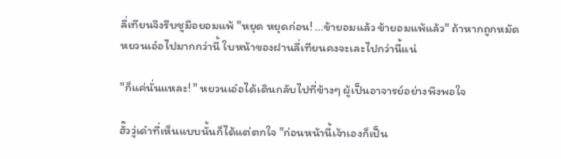ลี่เทียนจึงรีบชูมือยอมแพ้ "หยุด หยุดก่อน! ...ข้ายอมแล้ว ข้ายอมแพ้แล้ว" ถ้าหากถูกหมัดหยวนเอ๋อไปมากกว่านี้ ใบหน้าของฝานลี่เทียนคงจะเละไปกว่านี้แน่

"ก็แค่นั่นแหละ! " หยวนเอ๋อได้เดินกลับไปที่ข้างๆ ผู้เป็นอาจารย์อย่างพึงพอใจ

ฮั๊ววู่เด๋าที่เห็นแบบนั้นก็ได้แต่ตกใจ "ก่อนหน้านี้เจ้าเองก็เป็น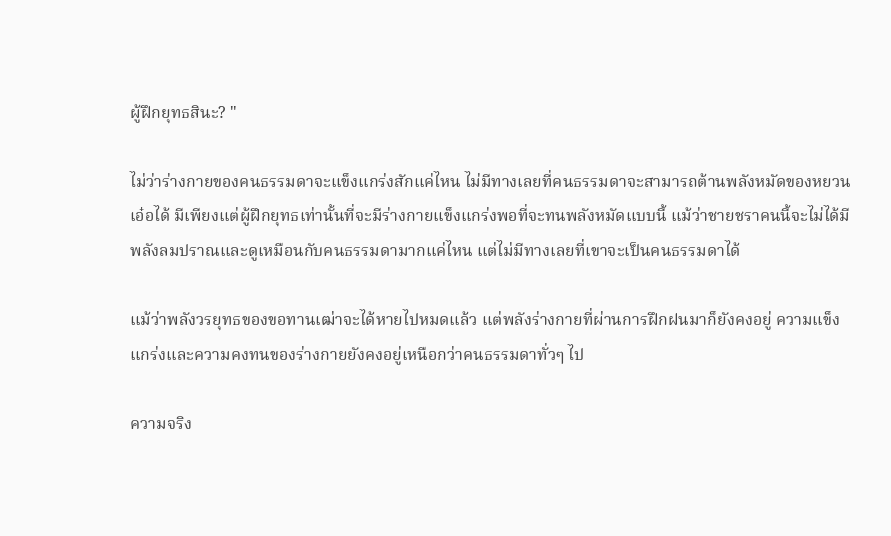ผู้ฝึกยุทธสินะ? "

ไม่ว่าร่างกายของคนธรรมดาจะแข็งแกร่งสักแค่ไหน ไม่มีทางเลยที่คนธรรมดาจะสามารถต้านพลังหมัดของหยวนเอ๋อได้ มีเพียงแต่ผู้ฝึกยุทธเท่านั้นที่จะมีร่างกายแข็งแกร่งพอที่จะทนพลังหมัดแบบนี้ แม้ว่าชายชราคนนี้จะไม่ได้มีพลังลมปราณและดูเหมือนกับคนธรรมดามากแค่ไหน แต่ไม่มีทางเลยที่เขาจะเป็นคนธรรมดาได้

แม้ว่าพลังวรยุทธของขอทานเฒ่าจะได้หายไปหมดแล้ว แต่พลังร่างกายที่ผ่านการฝึกฝนมาก็ยังคงอยู่ ความแข็งแกร่งและความคงทนของร่างกายยังคงอยู่เหนือกว่าคนธรรมดาทั่วๆ ไป

ความจริง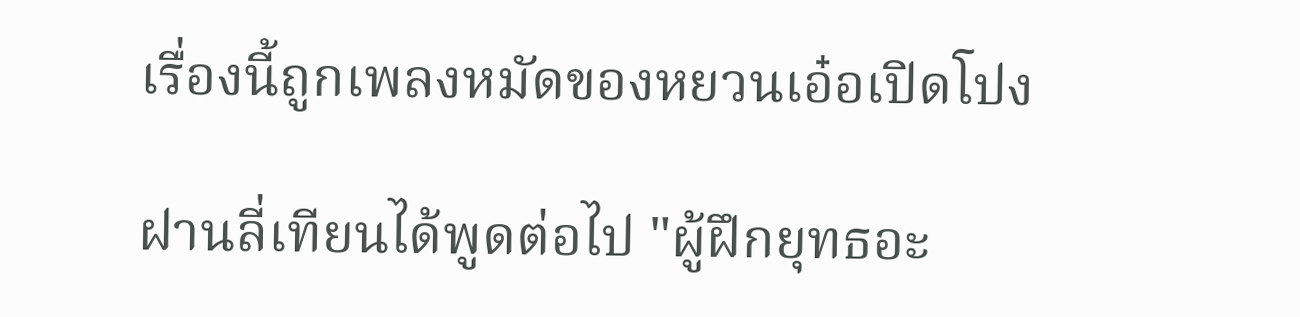เรื่องนี้ถูกเพลงหมัดของหยวนเอ๋อเปิดโปง

ฝานลี่เทียนได้พูดต่อไป "ผู้ฝึกยุทธอะ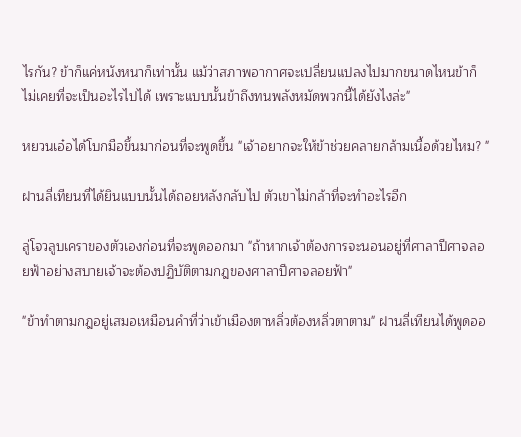ไรกัน? ข้าก็แค่หนังหนาก็เท่านั้น แม้ว่าสภาพอากาศจะเปลี่ยนแปลงไปมากขนาดไหนข้าก็ไม่เคยที่จะเป็นอะไรไปได้ เพราะแบบนั้นข้าถึงทนพลังหมัดพวกนี้ได้ยังไงล่ะ"

หยวนเอ๋อได้โบกมือขึ้นมาก่อนที่จะพูดขึ้น "เจ้าอยากจะให้ข้าช่วยคลายกล้ามเนื้อด้วยไหม? "

ฝานลี่เทียนที่ได้ยินแบบนั้นได้ถอยหลังกลับไป ตัวเขาไม่กล้าที่จะทำอะไรอีก

ลู่โจวลูบเคราของตัวเองก่อนที่จะพูดออกมา "ถ้าหากเจ้าต้องการจะนอนอยู่ที่ศาลาปีศาจลอยฟ้าอย่างสบายเจ้าจะต้องปฏิบัติตามกฎของศาลาปีศาจลอยฟ้า"

"ข้าทำตามกฎอยู่เสมอเหมือนคำที่ว่าเข้าเมืองตาหลิ่วต้องหลิ่วตาตาม" ฝานลี่เทียนได้พูดออ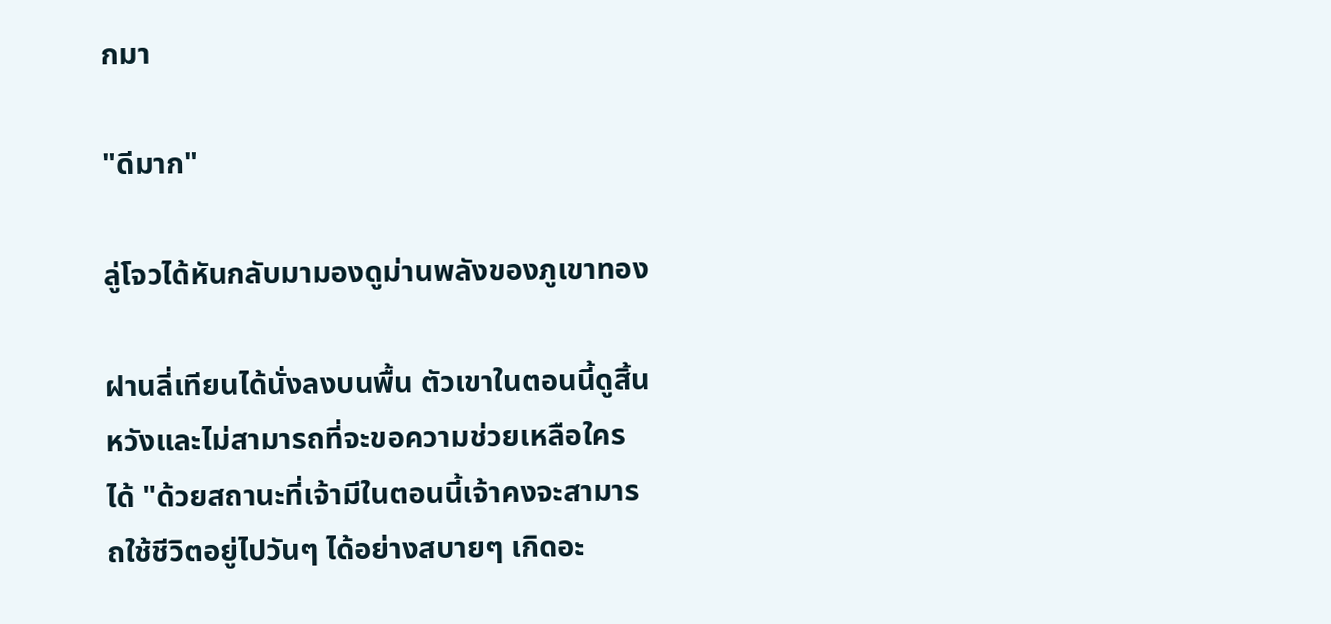กมา

"ดีมาก"

ลู่โจวได้หันกลับมามองดูม่านพลังของภูเขาทอง

ฝานลี่เทียนได้นั่งลงบนพื้น ตัวเขาในตอนนี้ดูสิ้นหวังและไม่สามารถที่จะขอความช่วยเหลือใครได้ "ด้วยสถานะที่เจ้ามีในตอนนี้เจ้าคงจะสามารถใช้ชีวิตอยู่ไปวันๆ ได้อย่างสบายๆ เกิดอะ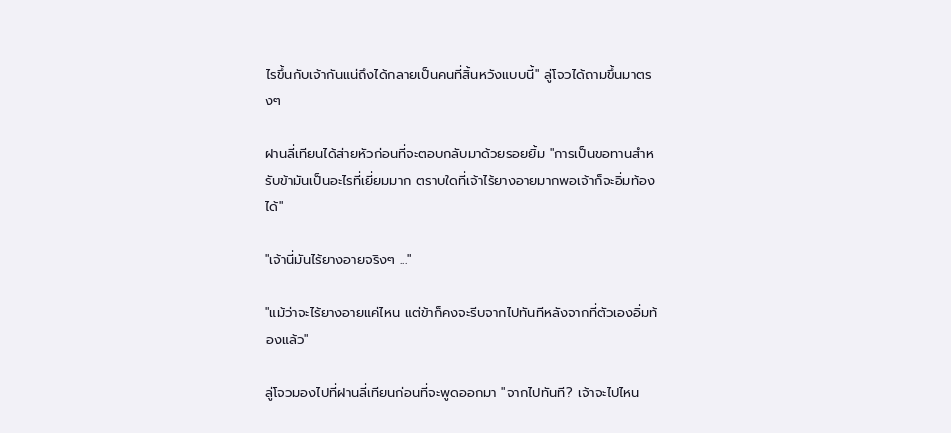ไรขึ้นกับเจ้ากันแน่ถึงได้กลายเป็นคนที่สิ้นหวังแบบนี้" ลู่โจวได้ถามขึ้นมาตรงๆ

ฝานลี่เทียนได้ส่ายหัวก่อนที่จะตอบกลับมาด้วยรอยยิ้ม "การเป็นขอทานสำหรับข้ามันเป็นอะไรที่เยี่ยมมาก ตราบใดที่เจ้าไร้ยางอายมากพอเจ้าก็จะอิ่มท้องได้"

"เจ้านี่มันไร้ยางอายจริงๆ ..."

"แม้ว่าจะไร้ยางอายแค่ไหน แต่ข้าก็คงจะรีบจากไปทันทีหลังจากที่ตัวเองอิ่มท้องแล้ว"

ลู่โจวมองไปที่ฝานลี่เทียนก่อนที่จะพูดออกมา "จากไปทันที? เจ้าจะไปไหน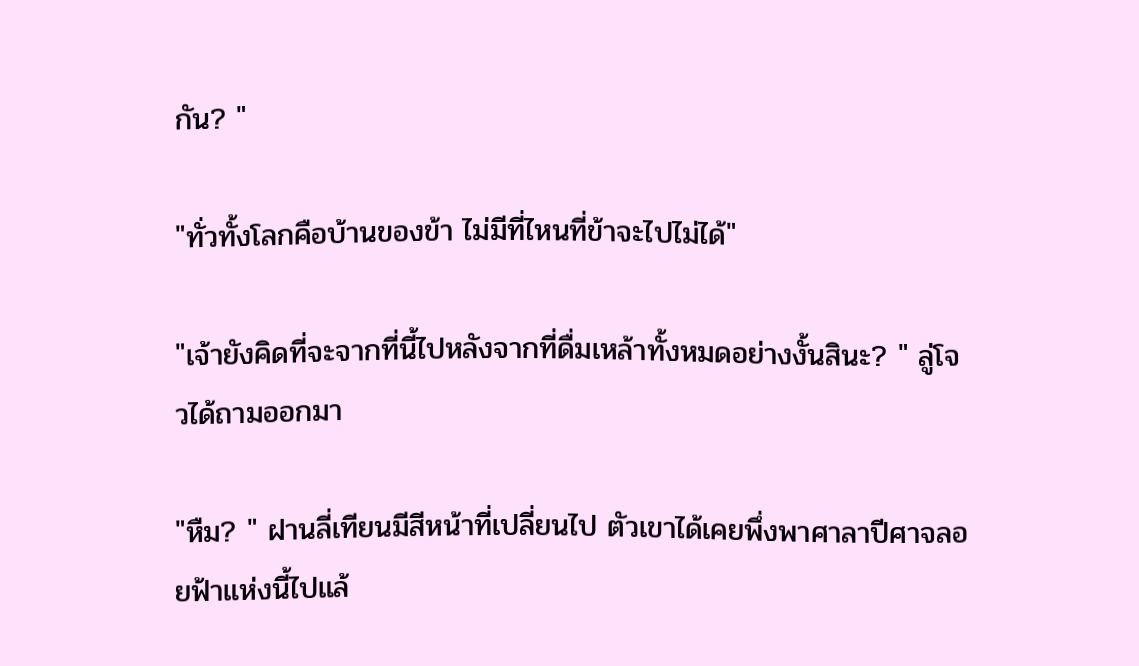กัน? "

"ทั่วทั้งโลกคือบ้านของข้า ไม่มีที่ไหนที่ข้าจะไปไม่ได้"

"เจ้ายังคิดที่จะจากที่นี้ไปหลังจากที่ดื่มเหล้าทั้งหมดอย่างงั้นสินะ? " ลู่โจวได้ถามออกมา

"หืม? " ฝานลี่เทียนมีสีหน้าที่เปลี่ยนไป ตัวเขาได้เคยพึ่งพาศาลาปีศาจลอยฟ้าแห่งนี้ไปแล้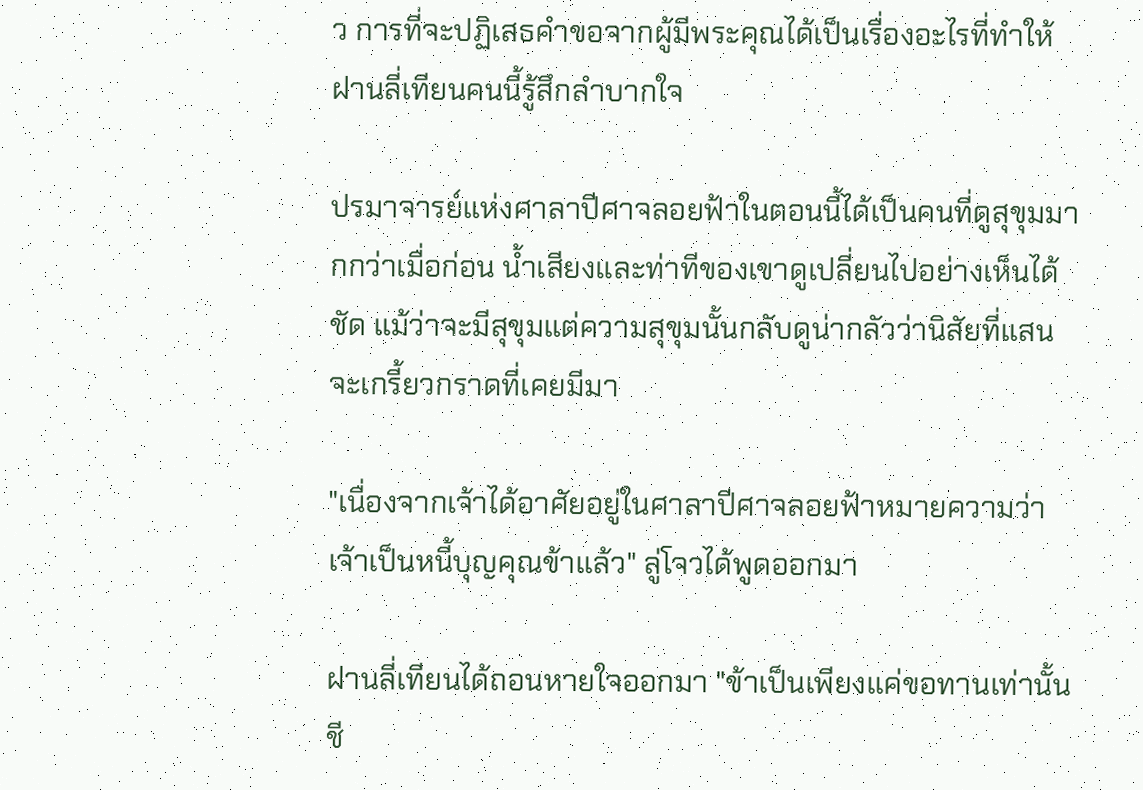ว การที่จะปฏิเสธคำขอจากผู้มีพระคุณได้เป็นเรื่องอะไรที่ทำให้ฝานลี่เทียนคนนี้รู้สึกลำบากใจ

ปรมาจารย์แห่งศาลาปีศาจลอยฟ้าในตอนนี้ได้เป็นคนที่ดูสุขุมมากกว่าเมื่อก่อน น้ำเสียงและท่าทีของเขาดูเปลี่ยนไปอย่างเห็นได้ชัด แม้ว่าจะมีสุขุมแต่ความสุขุมนั้นกลับดูน่ากลัวว่านิสัยที่แสนจะเกรี้ยวกราดที่เคยมีมา

"เนื่องจากเจ้าได้อาศัยอยู่ในศาลาปีศาจลอยฟ้าหมายความว่าเจ้าเป็นหนี้บุญคุณข้าแล้ว" ลู่โจวได้พูดออกมา

ฝานลี่เทียนได้ถอนหายใจออกมา "ข้าเป็นเพียงแค่ขอทานเท่านั้น ชี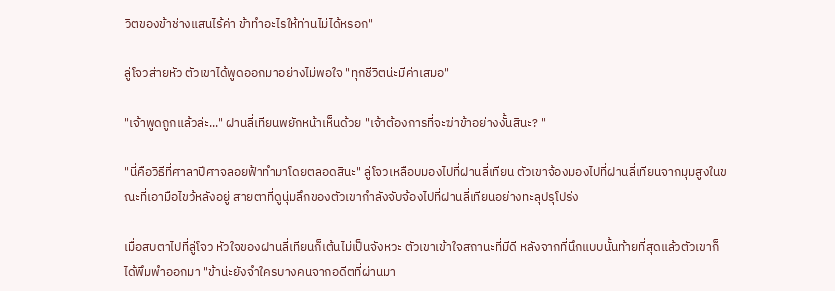วิตของข้าช่างแสนไร้ค่า ข้าทำอะไรให้ท่านไม่ได้หรอก"

ลู่โจวส่ายหัว ตัวเขาได้พูดออกมาอย่างไม่พอใจ "ทุกชีวิตน่ะมีค่าเสมอ"

"เจ้าพูดถูกแล้วล่ะ..." ฝานลี่เทียนพยักหน้าเห็นด้วย "เจ้าต้องการที่จะฆ่าข้าอย่างงั้นสินะ? "

"นี่คือวิธีที่ศาลาปีศาจลอยฟ้าทำมาโดยตลอดสินะ" ลู่โจวเหลือบมองไปที่ฝานลี่เทียน ตัวเขาจ้องมองไปที่ฝานลี่เทียนจากมุมสูงในขณะที่เอามือไขว้หลังอยู่ สายตาที่ดูนุ่มลึกของตัวเขากำลังจับจ้องไปที่ฝานลี่เทียนอย่างทะลุปรุโปร่ง

เมื่อสบตาไปที่ลู่โจว หัวใจของฝานลี่เทียนก็เต้นไม่เป็นจังหวะ ตัวเขาเข้าใจสถานะที่มีดี หลังจากที่นึกแบบนั้นท้ายที่สุดแล้วตัวเขาก็ได้พึมพำออกมา "ข้าน่ะยังจำใครบางคนจากอดีตที่ผ่านมา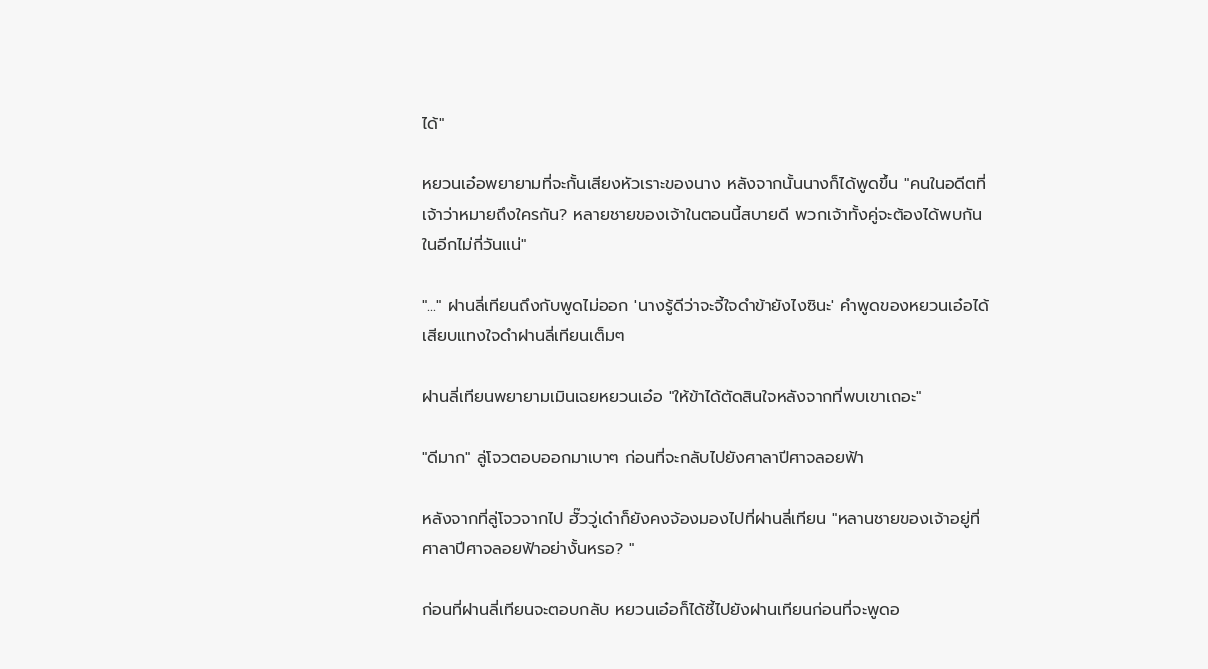ได้"

หยวนเอ๋อพยายามที่จะกั้นเสียงหัวเราะของนาง หลังจากนั้นนางก็ได้พูดขึ้น "คนในอดีตที่เจ้าว่าหมายถึงใครกัน? หลายชายของเจ้าในตอนนี้สบายดี พวกเจ้าทั้งคู่จะต้องได้พบกันในอีกไม่กี่วันแน่"

"..." ฝานลี่เทียนถึงกับพูดไม่ออก 'นางรู้ดีว่าจะจี้ใจดำข้ายังไงซินะ' คำพูดของหยวนเอ๋อได้เสียบแทงใจดำฝานลี่เทียนเต็มๆ

ฝานลี่เทียนพยายามเมินเฉยหยวนเอ๋อ "ให้ข้าได้ตัดสินใจหลังจากที่พบเขาเถอะ"

"ดีมาก" ลู่โจวตอบออกมาเบาๆ ก่อนที่จะกลับไปยังศาลาปีศาจลอยฟ้า

หลังจากที่ลู่โจวจากไป ฮั๊ววู่เด๋าก็ยังคงจ้องมองไปที่ฝานลี่เทียน "หลานชายของเจ้าอยู่ที่ศาลาปีศาจลอยฟ้าอย่างั้นหรอ? "

ก่อนที่ฝานลี่เทียนจะตอบกลับ หยวนเอ๋อก็ได้ชี้ไปยังฝานเทียนก่อนที่จะพูดอ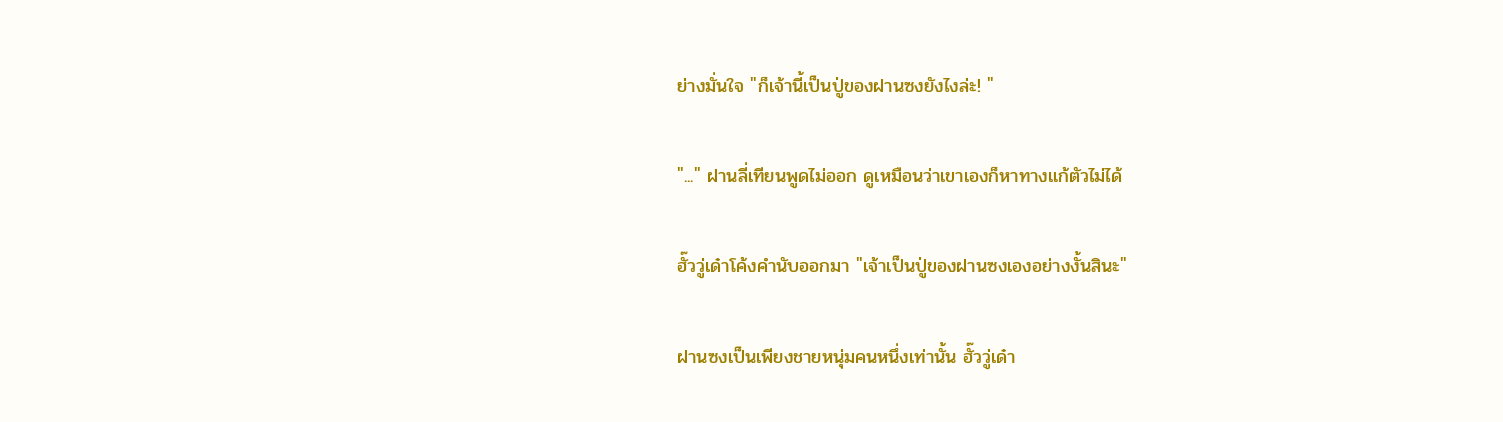ย่างมั่นใจ "ก็เจ้านี้เป็นปู่ของฝานซงยังไงล่ะ! "

"..." ฝานลี่เทียนพูดไม่ออก ดูเหมือนว่าเขาเองก็หาทางแก้ตัวไม่ได้

ฮั๊ววู่เด๋าโค้งคำนับออกมา "เจ้าเป็นปู่ของฝานซงเองอย่างงั้นสินะ"

ฝานซงเป็นเพียงชายหนุ่มคนหนึ่งเท่านั้น ฮั๊ววู่เด๋า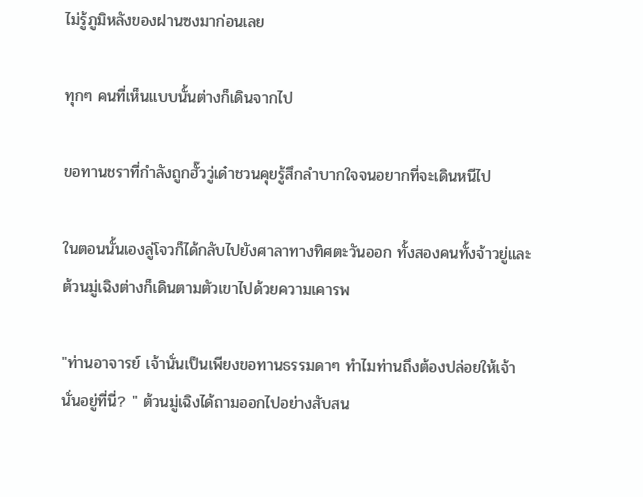ไม่รู้ภูมิหลังของฝานซงมาก่อนเลย

ทุกๆ คนที่เห็นแบบนั้นต่างก็เดินจากไป

ขอทานชราที่กำลังถูกฮั๊ววู่เด๋าชวนคุยรู้สึกลำบากใจจนอยากที่จะเดินหนีไป

ในตอนนั้นเองลู่โจวก็ได้กลับไปยังศาลาทางทิศตะวันออก ทั้งสองคนทั้งจ้าวยู่และต้วนมู่เฉิงต่างก็เดินตามตัวเขาไปด้วยความเคารพ

"ท่านอาจารย์ เจ้านั่นเป็นเพียงขอทานธรรมดาๆ ทำไมท่านถึงต้องปล่อยให้เจ้านั่นอยู่ที่นี่? " ต้วนมู่เฉิงได้ถามออกไปอย่างสับสน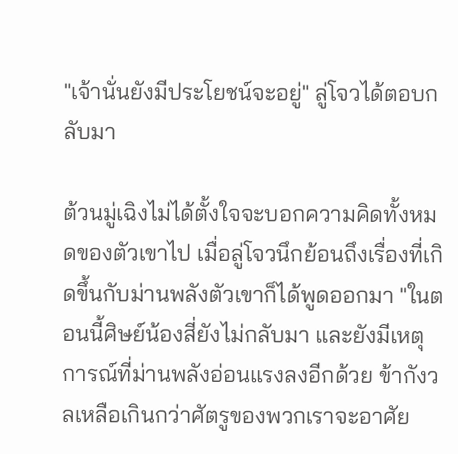"เจ้านั่นยังมีประโยชน์จะอยู่" ลู่โจวได้ตอบกลับมา

ต้วนมู่เฉิงไม่ได้ตั้งใจจะบอกความคิดทั้งหมดของตัวเขาไป เมื่อลู่โจวนึกย้อนถึงเรื่องที่เกิดขึ้นกับม่านพลังตัวเขาก็ได้พูดออกมา "ในตอนนี้ศิษย์น้องสี่ยังไม่กลับมา และยังมีเหตุการณ์ที่ม่านพลังอ่อนแรงลงอีกด้วย ข้ากังวลเหลือเกินกว่าศัตรูของพวกเราจะอาศัย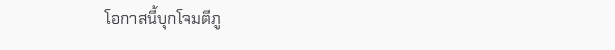โอกาสนี้บุกโจมตีภู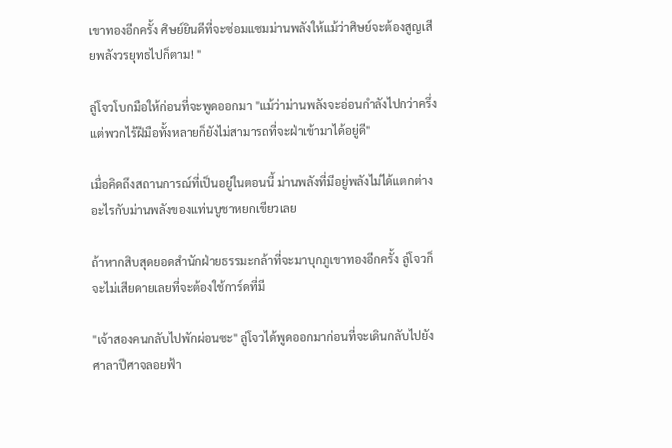เขาทองอีกครั้ง ศิษย์ยินดีที่จะซ่อมแซมม่านพลังให้แม้ว่าศิษย์จะต้องสูญเสียพลังวรยุทธไปก็ตาม! "

ลู่โจวโบกมือให้ก่อนที่จะพูดออกมา "แม้ว่าม่านพลังจะอ่อนกำลังไปกว่าครึ่ง แต่พวกไร้ฝีมือทั้งหลายก็ยังไม่สามารถที่จะฝ่าเข้ามาได้อยู่ดี"

เมื่อคิดถึงสถานการณ์ที่เป็นอยู่ในตอนนี้ ม่านพลังที่มีอยู่พลังไม่ได้แตกต่างอะไรกับม่านพลังของแท่นบูชาหยกเขียวเลย

ถ้าหากสิบสุดยอดสำนักฝ่ายธรรมะกล้าที่จะมาบุกภูเขาทองอีกครั้ง ลู่โจวก็จะไม่เสียดายเลยที่จะต้องใช้การ์ดที่มี

"เจ้าสองคนกลับไปพักผ่อนซะ" ลู่โจวได้พูดออกมาก่อนที่จะเดินกลับไปยังศาลาปีศาจลอยฟ้า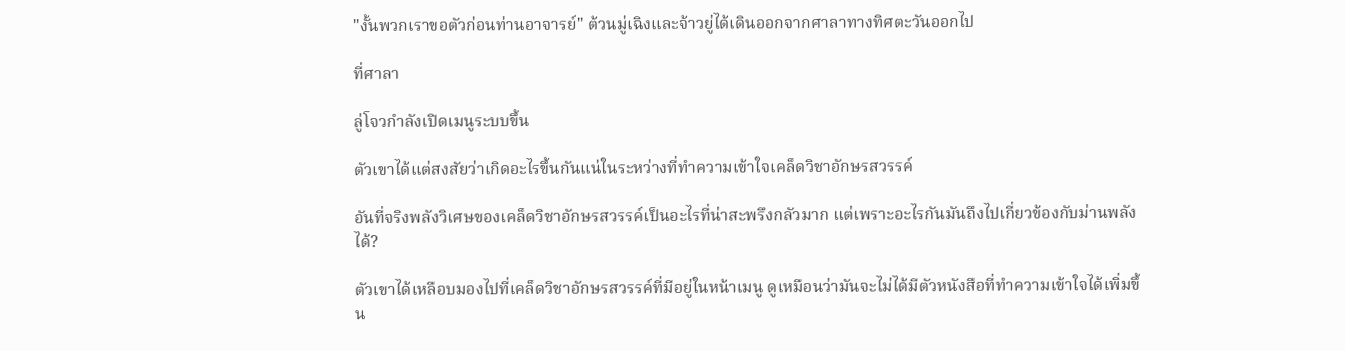"งั้นพวกเราขอตัวก่อนท่านอาจารย์" ต้วนมู่เฉิงและจ้าวยู่ได้เดินออกจากศาลาทางทิศตะวันออกไป

ที่ศาลา

ลู่โจวกำลังเปิดเมนูระบบขึ้น

ตัวเขาได้แต่สงสัยว่าเกิดอะไรขึ้นกันแน่ในระหว่างที่ทำความเข้าใจเคล็ดวิชาอักษรสวรรค์

อันที่จริงพลังวิเศษของเคล็ดวิชาอักษรสวรรค์เป็นอะไรที่น่าสะพรึงกลัวมาก แต่เพราะอะไรกันมันถึงไปเกี่ยวข้องกับม่านพลังได้?

ตัวเขาได้เหลือบมองไปที่เคล็ดวิชาอักษรสวรรค์ที่มีอยู่ในหน้าเมนู ดูเหมือนว่ามันจะไม่ได้มีตัวหนังสือที่ทำความเข้าใจได้เพิ่มขึ้น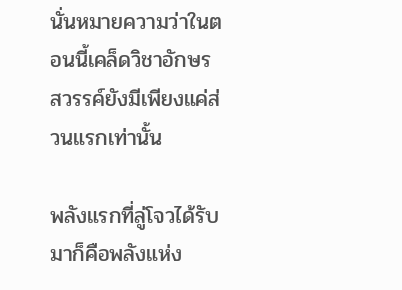นั่นหมายความว่าในตอนนี้เคล็ดวิชาอักษรสวรรค์ยังมีเพียงแค่ส่วนแรกเท่านั้น

พลังแรกที่ลู่โจวได้รับมาก็คือพลังแห่ง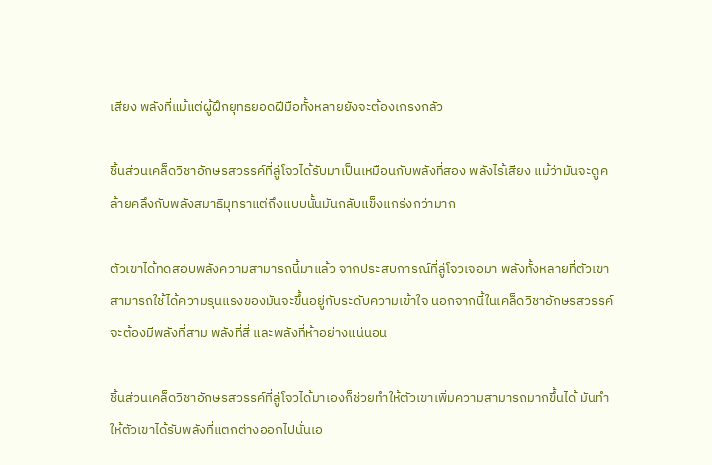เสียง พลังที่แม้แต่ผู้ฝึกยุทธยอดฝีมือทั้งหลายยังจะต้องเกรงกลัว

ชิ้นส่วนเคล็ดวิชาอักษรสวรรค์ที่ลู่โจวได้รับมาเป็นเหมือนกับพลังที่สอง พลังไร้เสียง แม้ว่ามันจะดูคล้ายคลึงกับพลังสมาธิมุทราแต่ถึงแบบนั้นมันกลับแข็งแกร่งกว่ามาก

ตัวเขาได้ทดสอบพลังความสามารถนี้มาแล้ว จากประสบการณ์ที่ลู่โจวเจอมา พลังทั้งหลายที่ตัวเขาสามารถใช้ได้ความรุนแรงของมันจะขึ้นอยู่กับระดับความเข้าใจ นอกจากนี้ในเคล็ดวิชาอักษรสวรรค์จะต้องมีพลังที่สาม พลังที่สี่ และพลังที่ห้าอย่างแน่นอน

ชิ้นส่วนเคล็ดวิชาอักษรสวรรค์ที่ลู่โจวได้มาเองก็ช่วยทำให้ตัวเขาเพิ่มความสามารถมากขึ้นได้ มันทำให้ตัวเขาได้รับพลังที่แตกต่างออกไปนั่นเอ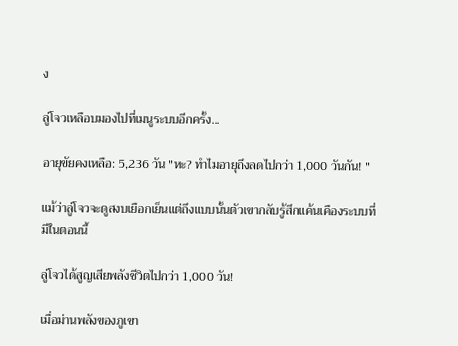ง

ลู่โจวเหลือบมองไปที่เมนูระบบอีกครั้ง...

อายุขัยคงเหลือ: 5,236 วัน "หะ? ทำไมอายุถึงลดไปกว่า 1,000 วันกัน! "

แม้ว่าลู่โจวจะดูสงบเยือกเย็นแต่ถึงแบบนั้นตัวเขากลับรู้สึกแค้นเคืองระบบที่มีในตอนนี้

ลู่โจวได้สูญเสียพลังชีวิตไปกว่า 1,000 วัน!

เมื่อม่านพลังของภูเขา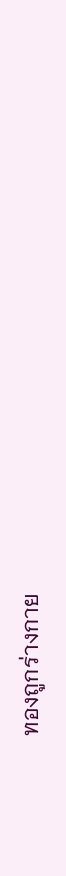ทองถูกร่างกาย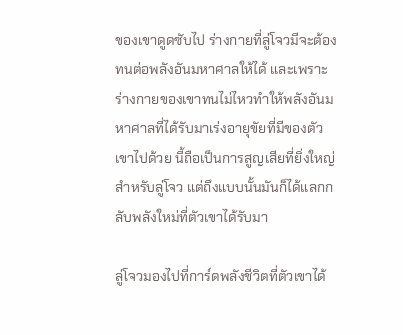ของเขาดูดซับไป ร่างกายที่ลู่โจวมีจะต้องทนต่อพลังอันมหาศาลให้ได้ และเพราะร่างกายของเขาทนไม่ไหวทำให้พลังอันมหาศาลที่ได้รับมาเร่งอายุขัยที่มีของตัวเขาไปด้วย นี้ถือเป็นการสูญเสียที่ยิ่งใหญ่สำหรับลู่โจว แต่ถึงแบบนั้นมันก็ได้แลกกลับพลังใหม่ที่ตัวเขาได้รับมา

ลู่โจวมองไปที่การ์ดพลังชีวิตที่ตัวเขาได้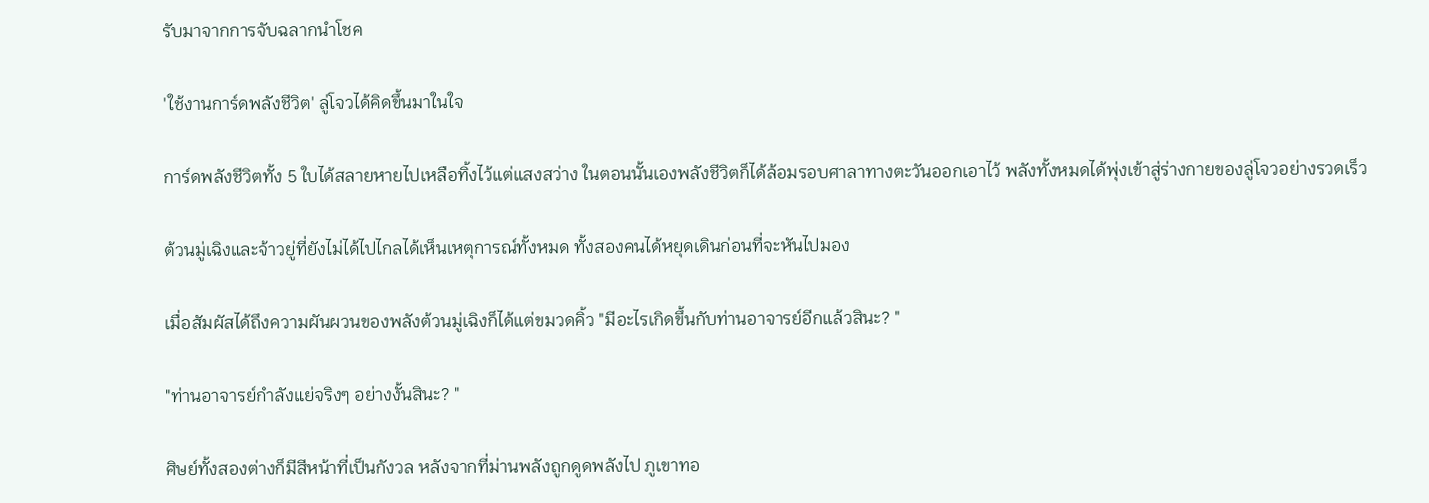รับมาจากการจับฉลากนำโชค

'ใช้งานการ์ดพลังชีวิต' ลู่โจวได้คิดขึ้นมาในใจ

การ์ดพลังชีวิตทั้ง 5 ใบได้สลายหายไปเหลือทิ้งไว้แต่แสงสว่าง ในตอนนั้นเองพลังชีวิตก็ได้ล้อมรอบศาลาทางตะวันออกเอาไว้ พลังทั้งหมดได้พุ่งเข้าสู่ร่างกายของลู่โจวอย่างรวดเร็ว

ต้วนมู่เฉิงและจ้าวยู่ที่ยังไม่ได้ไปไกลได้เห็นเหตุการณ์ทั้งหมด ทั้งสองคนได้หยุดเดินก่อนที่จะหันไปมอง

เมื่อสัมผัสได้ถึงความผันผวนของพลังต้วนมู่เฉิงก็ได้แต่ขมวดคิ้ว "มีอะไรเกิดขึ้นกับท่านอาจารย์อีกแล้วสินะ? "

"ท่านอาจารย์กำลังแย่จริงๆ อย่างงั้นสินะ? "

ศิษย์ทั้งสองต่างก็มีสีหน้าที่เป็นกังวล หลังจากที่ม่านพลังถูกดูดพลังไป ภูเขาทอ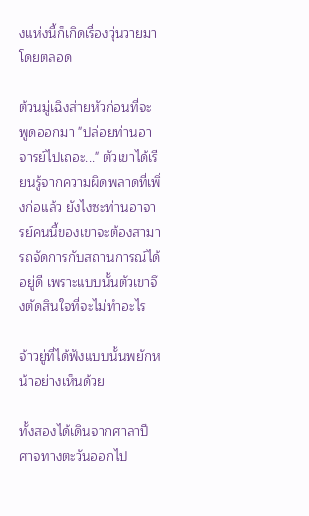งแห่งนี้ก็เกิดเรื่องวุ่นวายมาโดยตลอด

ต้วนมู่เฉิงส่ายหัวก่อนที่จะพูดออกมา "ปล่อยท่านอาจารย์ไปเถอะ..." ตัวเขาได้เรียนรู้จากความผิดพลาดที่เพิ่งก่อแล้ว ยังไงซะท่านอาจารย์คนนี้ของเขาจะต้องสามารถจัดการกับสถานการณ์ได้อยู่ดี เพราะแบบนั้นตัวเขาจึงตัดสินใจที่จะไม่ทำอะไร

จ้าวยู่ที่ได้ฟังแบบนั้นพยักหน้าอย่างเห็นด้วย

ทั้งสองได้เดินจากศาลาปีศาจทางตะวันออกไป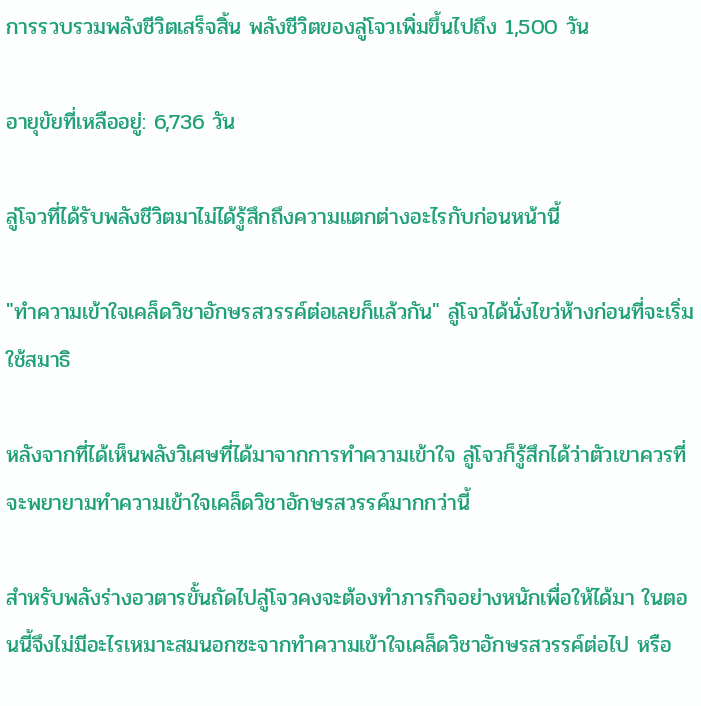การรวบรวมพลังชีวิตเสร็จสิ้น พลังชีวิตของลู่โจวเพิ่มขึ้นไปถึง 1,500 วัน

อายุขัยที่เหลืออยู่: 6,736 วัน

ลู่โจวที่ได้รับพลังชีวิตมาไม่ได้รู้สึกถึงความแตกต่างอะไรกับก่อนหน้านี้

"ทำความเข้าใจเคล็ดวิชาอักษรสวรรค์ต่อเลยก็แล้วกัน" ลู่โจวได้นั่งไขว่ห้างก่อนที่จะเริ่มใช้สมาธิ

หลังจากที่ได้เห็นพลังวิเศษที่ได้มาจากการทำความเข้าใจ ลู่โจวก็รู้สึกได้ว่าตัวเขาควรที่จะพยายามทำความเข้าใจเคล็ดวิชาอักษรสวรรค์มากกว่านี้

สำหรับพลังร่างอวตารขั้นถัดไปลู่โจวคงจะต้องทำภารกิจอย่างหนักเพื่อให้ได้มา ในตอนนี้จึงไม่มีอะไรเหมาะสมนอกซะจากทำความเข้าใจเคล็ดวิชาอักษรสวรรค์ต่อไป หรือ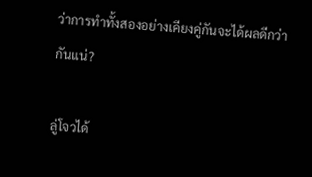ว่าการทำทั้งสองอย่างเคียงคู่กันจะได้ผลดีกว่ากันแน่?

ลู่โจวได้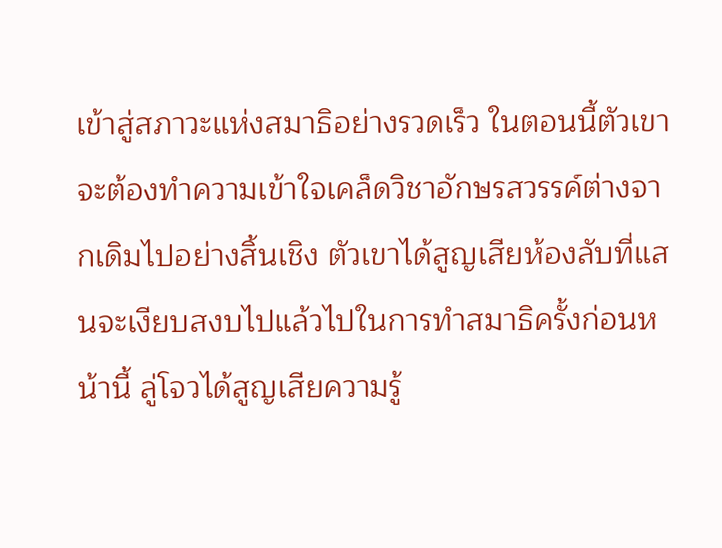เข้าสู่สภาวะแห่งสมาธิอย่างรวดเร็ว ในตอนนี้ตัวเขาจะต้องทำความเข้าใจเคล็ดวิชาอักษรสวรรค์ต่างจากเดิมไปอย่างสิ้นเชิง ตัวเขาได้สูญเสียห้องลับที่แสนจะเงียบสงบไปแล้วไปในการทำสมาธิครั้งก่อนหน้านี้ ลู่โจวได้สูญเสียความรู้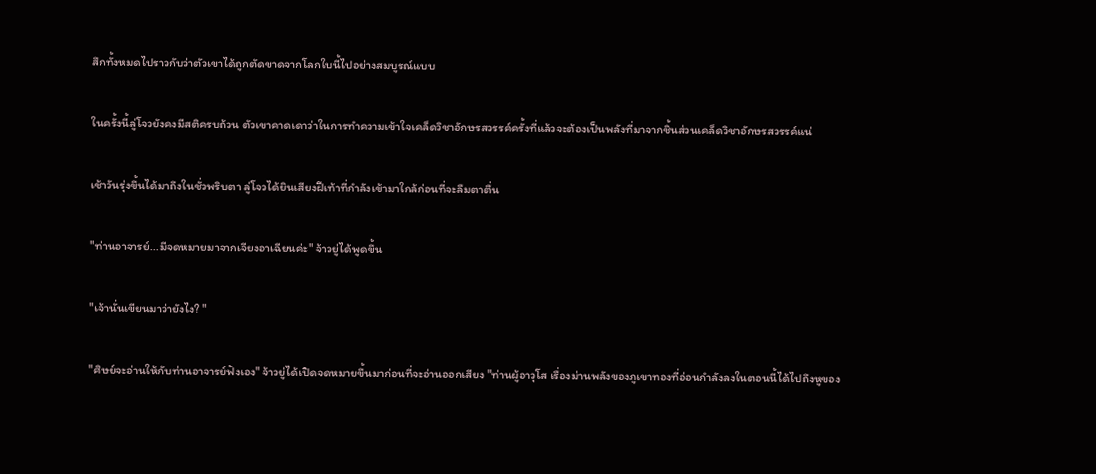สึกทั้งหมดไปราวกับว่าตัวเขาได้ถูกตัดขาดจากโลกใบนี้ไปอย่างสมบูรณ์แบบ

ในครั้งนี้ลู่โจวยังคงมีสติครบถ้วน ตัวเขาคาดเดาว่าในการทำความเข้าใจเคล็ดวิชาอักษรสวรรค์ครั้งที่แล้วจะต้องเป็นพลังที่มาจากชิ้นส่วนเคล็ดวิชาอักษรสวรรค์แน่

เช้าวันรุ่งขึ้นได้มาถึงในชั่วพริบตา ลู่โจวได้ยินเสียงฝีเท้าที่กำลังเข้ามาใกล้ก่อนที่จะลืมตาตื่น

"ท่านอาจารย์...มีจดหมายมาจากเจียงอาเฉียนค่ะ" จ้าวยู่ได้พูดขึ้น

"เจ้านั่นเขียนมาว่ายังไง? "

"ศิษย์จะอ่านให้กับท่านอาจารย์ฟังเอง" จ้าวยู่ได้เปิดจดหมายขึ้นมาก่อนที่จะอ่านออกเสียง "ท่านผู้อาวุโส เรื่องม่านพลังของภูเขาทองที่อ่อนกำลังลงในตอนนี้ได้ไปถึงหูของ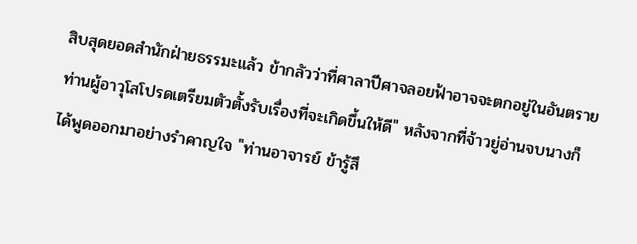สิบสุดยอดสำนักฝ่ายธรรมะแล้ว ข้ากลัวว่าที่ศาลาปีศาจลอยฟ้าอาจจะตกอยู่ในอันตราย ท่านผู้อาวุโสโปรดเตรียมตัวตั้งรับเรื่องที่จะเกิดขึ้นให้ดี" หลังจากที่จ้าวยู่อ่านจบนางก็ได้พูดออกมาอย่างรำคาญใจ "ท่านอาจารย์ ข้ารู้สึ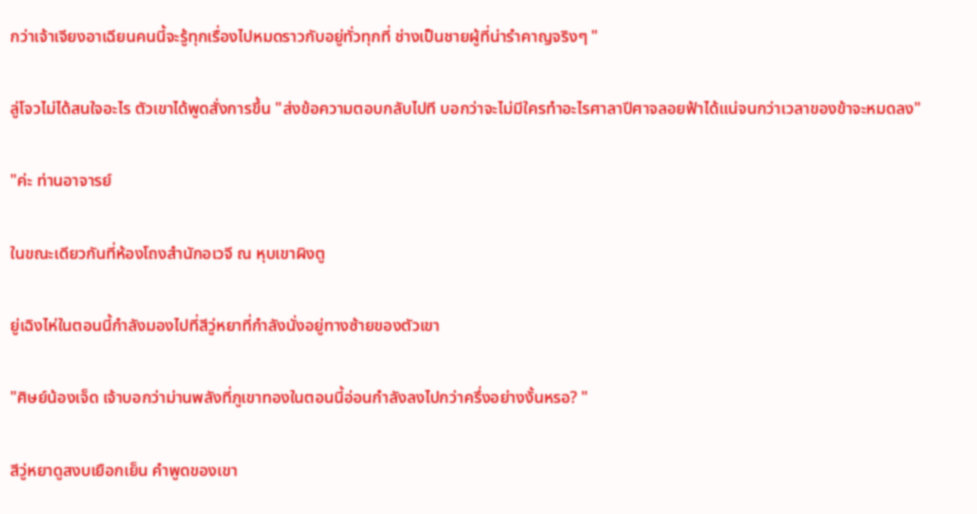กว่าเจ้าเจียงอาเฉียนคนนี้จะรู้ทุกเรื่องไปหมดราวกับอยู่ทั่วทุกที่ ช่างเป็นชายผู้ที่น่ารำคาญจริงๆ "

ลู่โจวไม่ได้สนใจอะไร ตัวเขาได้พูดสั่งการขึ้น "ส่งข้อความตอบกลับไปที บอกว่าจะไม่มีใครทำอะไรศาลาปีศาจลอยฟ้าได้แน่จนกว่าเวลาของข้าจะหมดลง"

"ค่ะ ท่านอาจารย์

ในขณะเดียวกันที่ห้องโถงสำนักอเวจี ณ หุบเขาผิงตู

ยู่เฉิงไห่ในตอนนี้กำลังมองไปที่สีวู่หยาที่กำลังนั่งอยู่ทางซ้ายของตัวเขา

"ศิษย์น้องเจ็ด เจ้าบอกว่าม่านพลังที่ภูเขาทองในตอนนี้อ่อนกำลังลงไปกว่าครึ่งอย่างงั้นหรอ? "

สีวู่หยาดูสงบเยือกเย็น คำพูดของเขา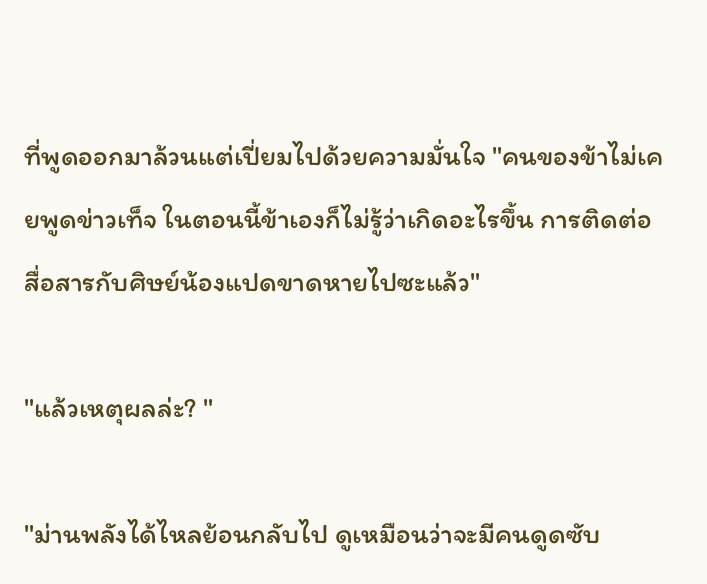ที่พูดออกมาล้วนแต่เปี่ยมไปด้วยความมั่นใจ "คนของข้าไม่เคยพูดข่าวเท็จ ในตอนนี้ข้าเองก็ไม่รู้ว่าเกิดอะไรขึ้น การติดต่อสื่อสารกับศิษย์น้องแปดขาดหายไปซะแล้ว"

"แล้วเหตุผลล่ะ? "

"ม่านพลังได้ไหลย้อนกลับไป ดูเหมือนว่าจะมีคนดูดซับ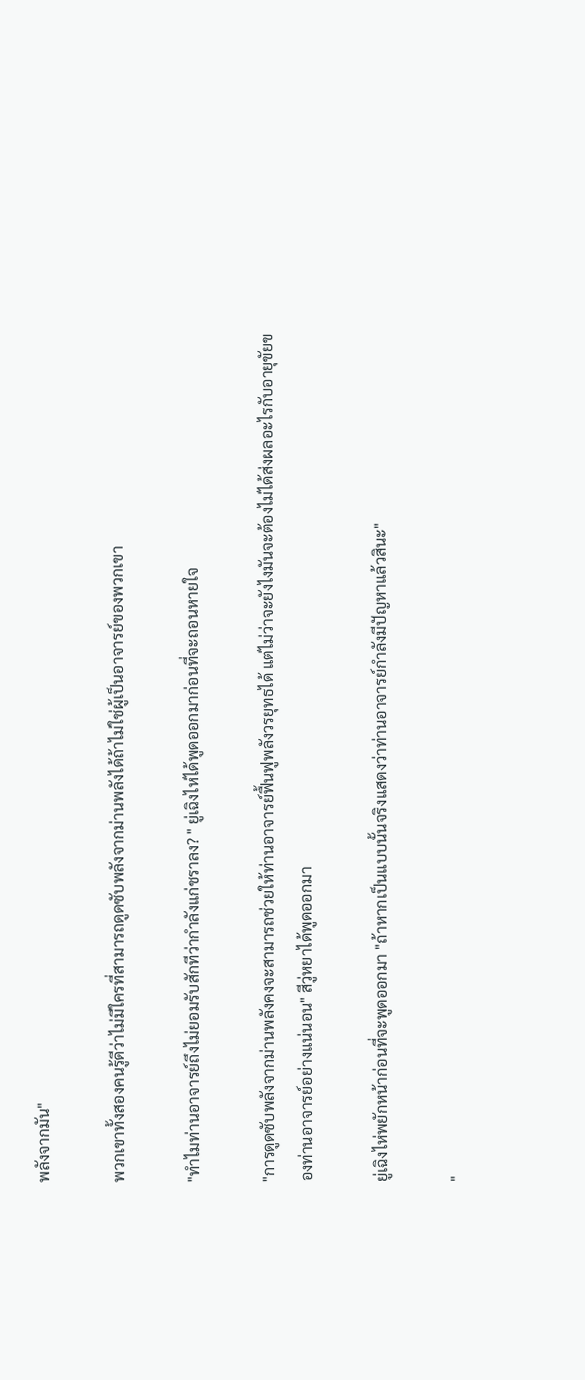พลังจากมัน"

พวกเขาทั้งสองคนรู้ดีว่าไม่มีใครที่สามารถดูดซับพลังจากม่านพลังได้ถ้าไม่ใช่ผู้เป็นอาจารย์ของพวกเขา

"ทำไมท่านอาจารย์ถึงไม่ยอมรับสักทีว่ากำลังแก่ชราลง? " ยู่เฉิงไห่ได้พูดออกมาก่อนที่จะถอนหายใจ

"การดูดซับพลังจากม่านพลังคงจะสามารถช่วยให้ท่านอาจารย์ฟื้นฟูพลังวรยุทธได้ แต่ไม่ว่าจะยังไงมันจะต้องไม่ได้ส่งผลอะไรกับอายุขัยของท่านอาจารย์อย่างแน่นอน" สีวู่หยาได้พูดออกมา

ยู่เฉิงไห่พยักหน้าก่อนที่จะพูดออกมา "ถ้าหากเป็นแบบนั้นจริงแสดงว่าท่านอาจารย์กำลังมีปัญหาแล้วสินะ"

"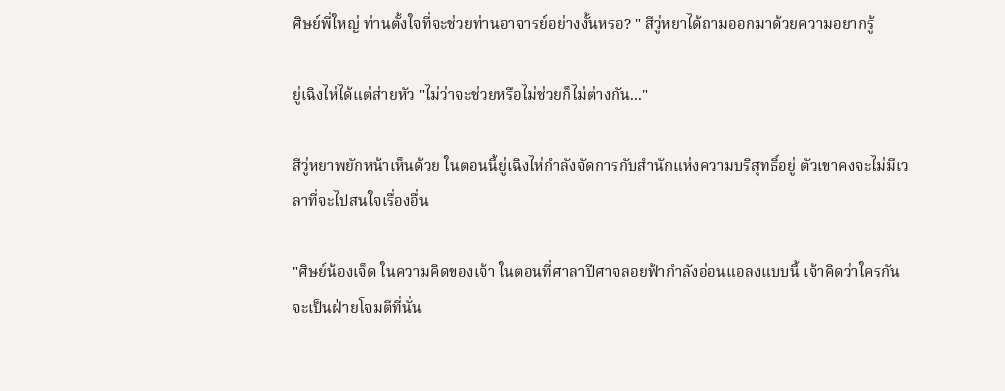ศิษย์พี่ใหญ่ ท่านตั้งใจที่จะช่วยท่านอาจารย์อย่างงั้นหรอ? " สีวู่หยาได้ถามออกมาด้วยความอยากรู้

ยู่เฉิงไห่ได้แต่ส่ายหัว "ไม่ว่าจะช่วยหรือไม่ช่วยก็ไม่ต่างกัน..."

สีวู่หยาพยักหน้าเห็นด้วย ในตอนนี้ยู่เฉิงไห่กำลังจัดการกับสำนักแห่งความบริสุทธิ์อยู่ ตัวเขาคงจะไม่มีเวลาที่จะไปสนใจเรื่องอื่น

"ศิษย์น้องเจ็ด ในความคิดของเจ้า ในตอนที่ศาลาปีศาจลอยฟ้ากำลังอ่อนแอลงแบบนี้ เจ้าคิดว่าใครกันจะเป็นฝ่ายโจมตีที่นั่น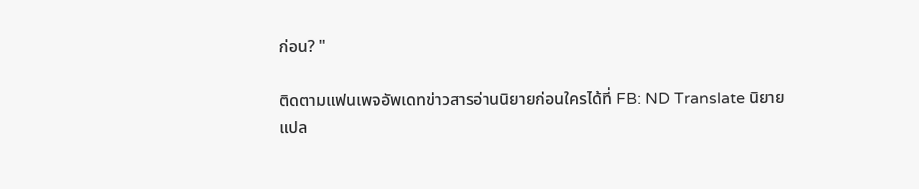ก่อน? "

ติดตามแฟนเพจอัพเดทข่าวสารอ่านนิยายก่อนใครได้ที่ FB: ND Translate นิยายแปล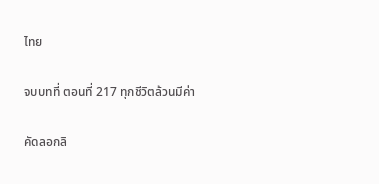ไทย

จบบทที่ ตอนที่ 217 ทุกชีวิตล้วนมีค่า

คัดลอกลิ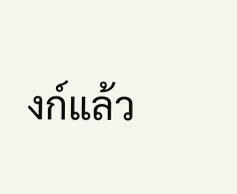งก์แล้ว